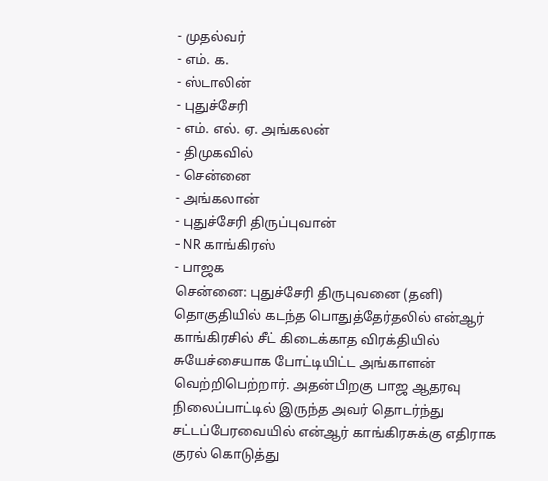- முதல்வர்
- எம். க.
- ஸ்டாலின்
- புதுச்சேரி
- எம். எல். ஏ. அங்கலன்
- திமுகவில்
- சென்னை
- அங்கலான்
- புதுச்சேரி திருப்புவான்
- NR காங்கிரஸ்
- பாஜக
சென்னை: புதுச்சேரி திருபுவனை (தனி) தொகுதியில் கடந்த பொதுத்தேர்தலில் என்ஆர் காங்கிரசில் சீட் கிடைக்காத விரக்தியில் சுயேச்சையாக போட்டியிட்ட அங்காளன் வெற்றிபெற்றார். அதன்பிறகு பாஜ ஆதரவு நிலைப்பாட்டில் இருந்த அவர் தொடர்ந்து சட்டப்பேரவையில் என்ஆர் காங்கிரசுக்கு எதிராக குரல் கொடுத்து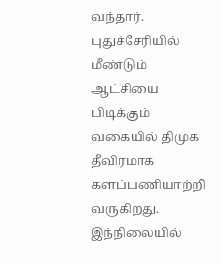வந்தார். புதுச்சேரியில் மீண்டும் ஆட்சியை பிடிக்கும் வகையில் திமுக தீவிரமாக களப்பணியாற்றி வருகிறது. இந்நிலையில்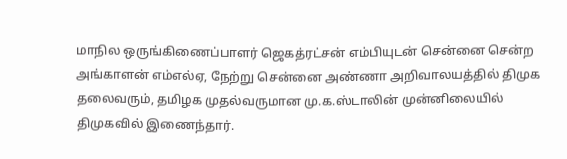மாநில ஒருங்கிணைப்பாளர் ஜெகத்ரட்சன் எம்பியுடன் சென்னை சென்ற அங்காளன் எம்எல்ஏ, நேற்று சென்னை அண்ணா அறிவாலயத்தில் திமுக தலைவரும், தமிழக முதல்வருமான மு.க.ஸ்டாலின் முன்னிலையில் திமுகவில் இணைந்தார்.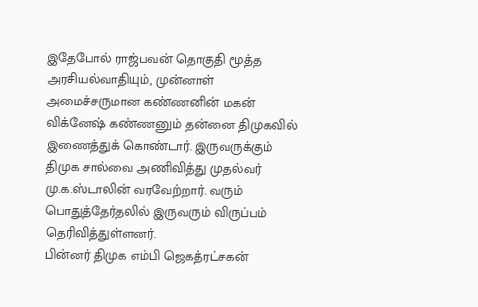இதேபோல் ராஜ்பவன் தொகுதி மூத்த அரசியல்வாதியும், முன்னாள் அமைச்சருமான கண்ணனின் மகன் விக்னேஷ் கண்ணனும் தன்னை திமுகவில் இணைத்துக் கொண்டார். இருவருக்கும் திமுக சால்வை அணிவித்து முதல்வர் மு.க.ஸ்டாலின் வரவேற்றார். வரும் பொதுத்தேர்தலில் இருவரும் விருப்பம் தெரிவித்துள்ளனர்.
பின்னர் திமுக எம்பி ஜெகத்ரட்சகன்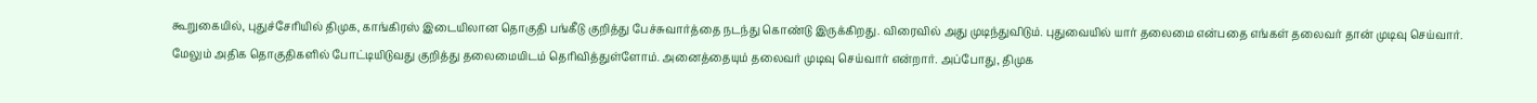கூறுகையில், புதுச்சேரியில் திமுக, காங்கிரஸ் இடையிலான தொகுதி பங்கீடு குறித்து பேச்சுவார்த்தை நடந்து கொண்டு இருக்கிறது. விரைவில் அது முடிந்துவிடும். புதுவையில் யார் தலைமை என்பதை எங்கள் தலைவர் தான் முடிவு செய்வார். மேலும் அதிக தொகுதிகளில் போட்டியிடுவது குறித்து தலைமையிடம் தெரிவித்துள்ளோம். அனைத்தையும் தலைவர் முடிவு செய்வார் என்றார். அப்போது, திமுக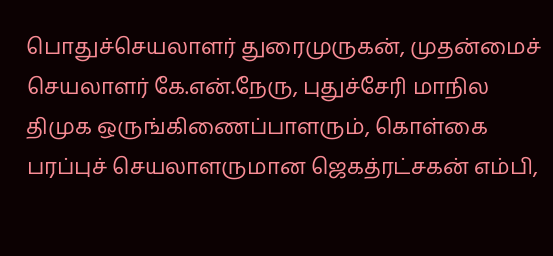பொதுச்செயலாளர் துரைமுருகன், முதன்மைச் செயலாளர் கே.என்.நேரு, புதுச்சேரி மாநில திமுக ஒருங்கிணைப்பாளரும், கொள்கை பரப்புச் செயலாளருமான ஜெகத்ரட்சகன் எம்பி,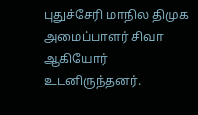புதுச்சேரி மாநில திமுக அமைப்பாளர் சிவா ஆகியோர் உடனிருந்தனர்.